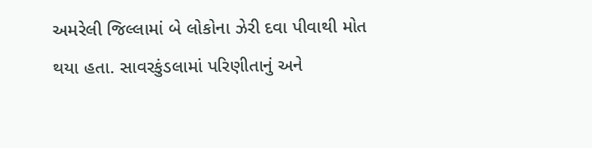અમરેલી જિલ્લામાં બે લોકોના ઝેરી દવા પીવાથી મોત થયા હતા. સાવરકુંડલામાં પરિણીતાનું અને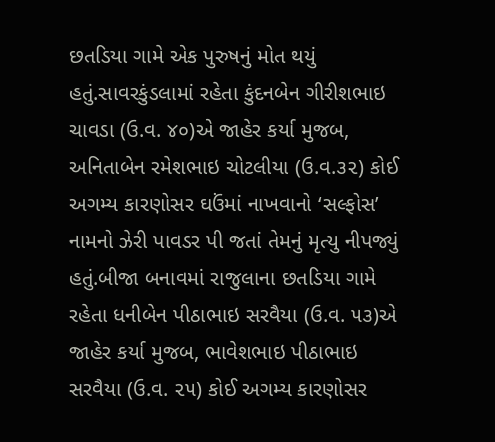છતડિયા ગામે એક પુરુષનું મોત થયું હતું.સાવરકુંડલામાં રહેતા કુંદનબેન ગીરીશભાઇ ચાવડા (ઉ.વ. ૪૦)એ જાહેર કર્યા મુજબ, અનિતાબેન રમેશભાઇ ચોટલીયા (ઉ.વ.૩૨) કોઈ અગમ્ય કારણોસર ઘઉંમાં નાખવાનો ‘સલ્ફોસ’ નામનો ઝેરી પાવડર પી જતાં તેમનું મૃત્યુ નીપજ્યું હતું.બીજા બનાવમાં રાજુલાના છતડિયા ગામે રહેતા ધનીબેન પીઠાભાઇ સરવૈયા (ઉ.વ. ૫૩)એ જાહેર કર્યા મુજબ, ભાવેશભાઇ પીઠાભાઇ સરવૈયા (ઉ.વ. ૨૫) કોઈ અગમ્ય કારણોસર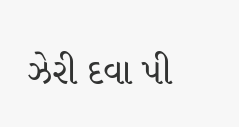ઝેરી દવા પી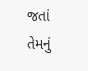જતાં તેમનું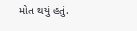મોત થયું હતું.